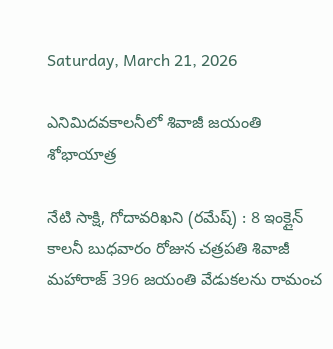Saturday, March 21, 2026

ఎనిమిదవకాలనీలో శివాజీ జయంతి శోభాయాత్ర

నేటి సాక్షి, గోదావరిఖని (రమేష్) : 8 ఇంక్లైన్ కాలనీ బుధవారం రోజున చత్రపతి శివాజీ మహారాజ్ 396 జయంతి వేడుకలను రామంచ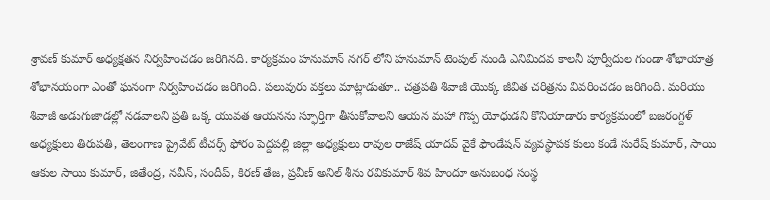శ్రావణ్ కుమార్ అధ్యక్షతన నిర్వహించడం జరిగినది. కార్యక్రమం హనుమాన్ నగర్ లోని హనుమాన్ టెంపుల్ నుండి ఎనిమిదవ కాలనీ పూర్వీదుల గుండా శోభాయాత్ర శోభానయంగా ఎంతో ఘనంగా నిర్వహించడం జరిగింది. పలువురు వక్తలు మాట్లాడుతూ.. చత్రపతి శివాజీ యొక్క జీవిత చరిత్రను వివరించడం జరిగింది. మరియు శివాజీ అడుగుజాడల్లో నడవాలని ప్రతి ఒక్క యువత ఆయనను స్ఫూర్తిగా తీసుకోవాలని ఆయన మహా గొప్ప యోధుడని కొనియాడారు కార్యక్రమంలో బజరంగ్దళ్ అధ్యక్షులు తిరుపతి, తెలంగాణ ప్రైవేట్ టీచర్స్ ఫోరం పెద్దపల్లి జిల్లా అధ్యక్షులు రావుల రాజేష్ యాదవ్ వైకే ఫౌండేషన్ వ్యవస్థాపక కులు కండే సురేష్ కుమార్, సాయి ఆకుల సాయి కుమార్, జితేంద్ర, నవీన్, సందీప్, కిరణ్ తేజ, ప్రవీణ్ అనిల్ శీను రవికుమార్ శివ హిందూ అనుబంధ సంస్థ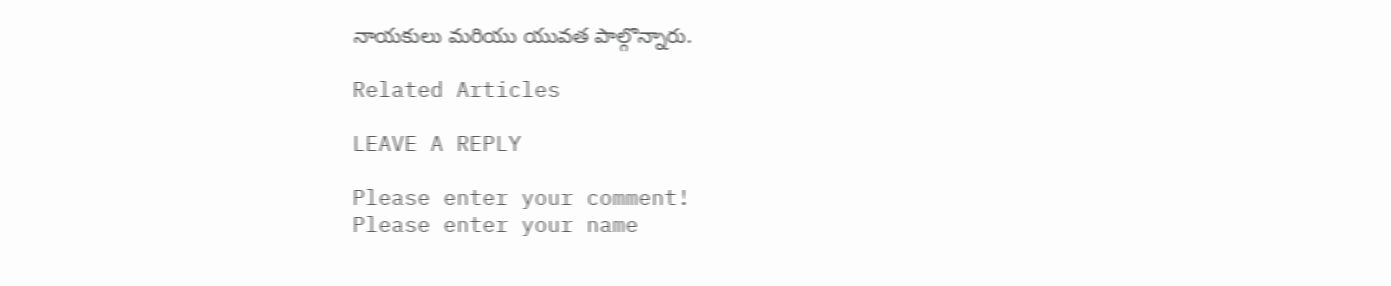నాయకులు మరియు యువత పాల్గొన్నారు.

Related Articles

LEAVE A REPLY

Please enter your comment!
Please enter your name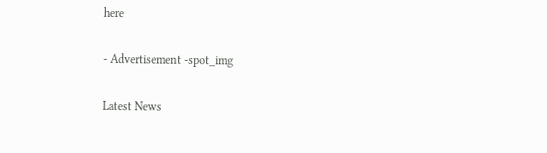here

- Advertisement -spot_img

Latest News